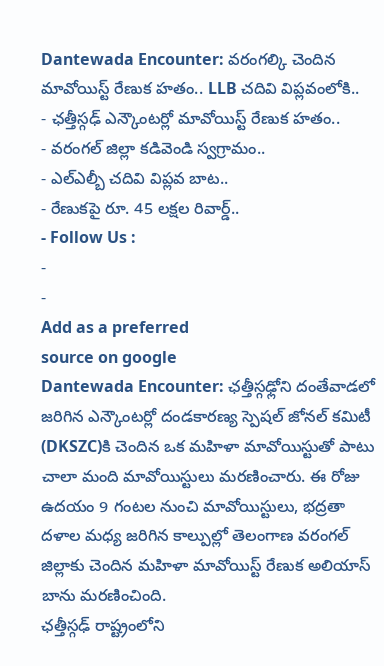Dantewada Encounter: వరంగల్కి చెందిన మావోయిస్ట్ రేణుక హతం.. LLB చదివి విప్లవంలోకి..
- ఛత్తీస్గఢ్ ఎన్కౌంటర్లో మావోయిస్ట్ రేణుక హతం..
- వరంగల్ జిల్లా కడివెండి స్వగ్రామం..
- ఎల్ఎల్బీ చదివి విప్లవ బాట..
- రేణుకపై రూ. 45 లక్షల రివార్డ్..
- Follow Us :
-
-
Add as a preferred
source on google
Dantewada Encounter: ఛత్తీస్గఢ్లోని దంతేవాడలో జరిగిన ఎన్కౌంటర్లో దండకారణ్య స్పెషల్ జోనల్ కమిటీ (DKSZC)కి చెందిన ఒక మహిళా మావోయిస్టుతో పాటు చాలా మంది మావోయిస్టులు మరణించారు. ఈ రోజు ఉదయం 9 గంటల నుంచి మావోయిస్టులు, భద్రతా దళాల మధ్య జరిగిన కాల్పుల్లో తెలంగాణ వరంగల్ జిల్లాకు చెందిన మహిళా మావోయిస్ట్ రేణుక అలియాస్ బాను మరణించింది.
ఛత్తీస్గఢ్ రాష్ట్రంలోని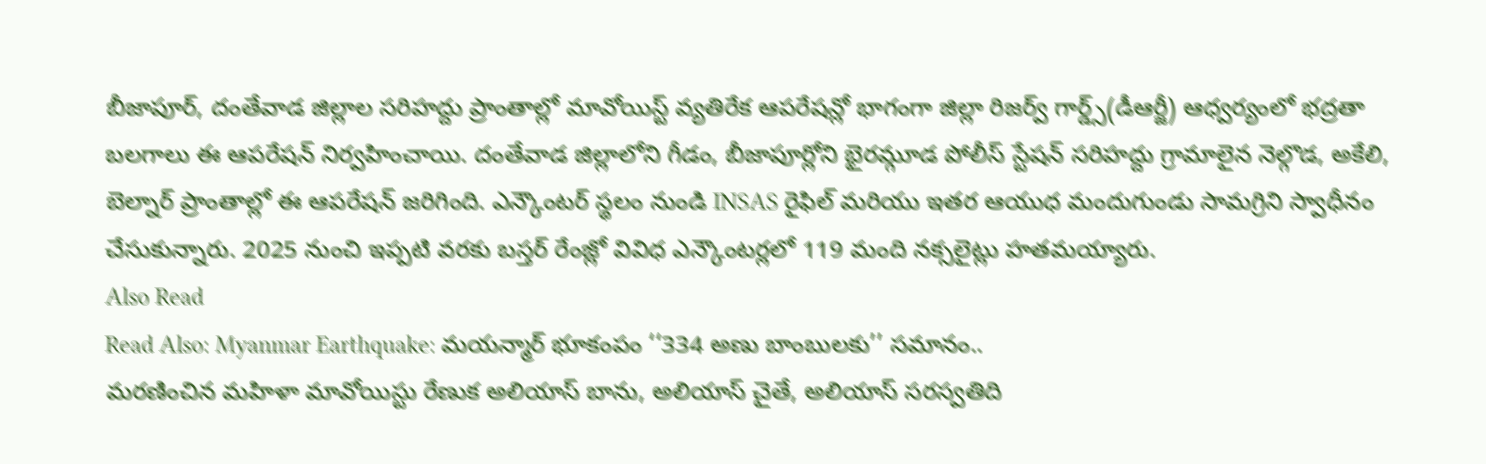బీజాపూర్, దంతేవాడ జిల్లాల సరిహద్దు ప్రాంతాల్లో మావోయిస్ట్ వ్యతిరేక ఆపరేషన్లో భాగంగా జిల్లా రిజర్వ్ గార్డ్స్(డీఆర్జీ) ఆధ్వర్యంలో భద్రతా బలగాలు ఈ ఆపరేషన్ నిర్వహించాయి. దంతేవాడ జిల్లాలోని గీడం, బీజాపూర్లోని భైరమ్గూడ పోలీస్ స్టేషన్ సరిహద్దు గ్రామాలైన నెల్గొడ, అకేలి, బెల్నార్ ప్రాంతాల్లో ఈ ఆపరేషన్ జరిగింది. ఎన్కౌంటర్ స్థలం నుండి INSAS రైఫిల్ మరియు ఇతర ఆయుధ మందుగుండు సామగ్రిని స్వాధీనం చేసుకున్నారు. 2025 నుంచి ఇప్పటి వరకు బస్తర్ రేంజ్లో వివిధ ఎన్కౌంటర్లలో 119 మంది నక్సలైట్లు హతమయ్యారు.
Also Read
Read Also: Myanmar Earthquake: మయన్మార్ భూకంపం ‘‘334 అణు బాంబులకు’’ సమానం..
మరణించిన మహిళా మావోయిస్టు రేణుక అలియాస్ బాను, అలియాస్ చైతే, అలియాస్ సరస్వతిది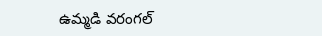ఉమ్మడి వరంగల్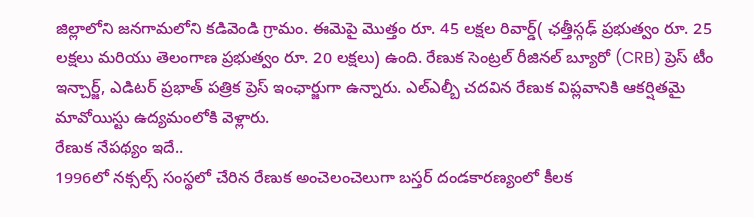జిల్లాలోని జనగామలోని కడివెండి గ్రామం. ఈమెపై మొత్తం రూ. 45 లక్షల రివార్డ్( ఛత్తీస్గఢ్ ప్రభుత్వం రూ. 25 లక్షలు మరియు తెలంగాణ ప్రభుత్వం రూ. 20 లక్షలు) ఉంది. రేణుక సెంట్రల్ రీజినల్ బ్యూరో (CRB) ప్రెస్ టీం ఇన్చార్జ్, ఎడిటర్ ప్రభాత్ పత్రిక ప్రెస్ ఇంఛార్జుగా ఉన్నారు. ఎల్ఎల్బీ చదవిన రేణుక విప్లవానికి ఆకర్షితమై మావోయిస్టు ఉద్యమంలోకి వెళ్లారు.
రేణుక నేపథ్యం ఇదే..
1996లో నక్సల్స్ సంస్థలో చేరిన రేణుక అంచెలంచెలుగా బస్తర్ దండకారణ్యంలో కీలక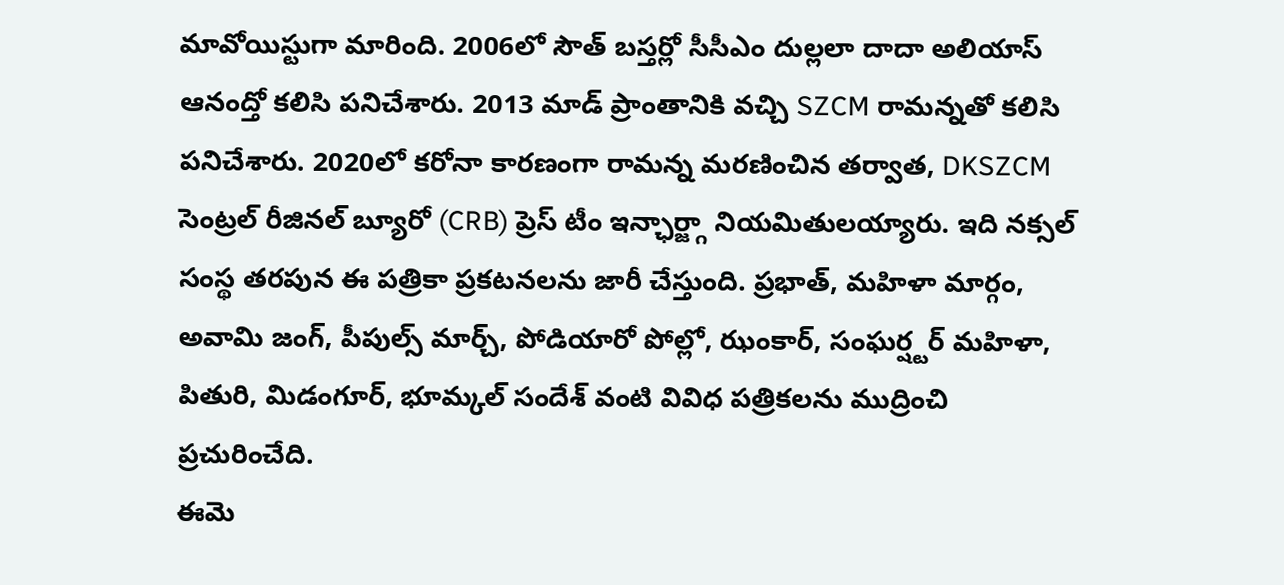మావోయిస్టుగా మారింది. 2006లో సౌత్ బస్తర్లో సీసీఎం దుల్లలా దాదా అలియాస్ ఆనంద్తో కలిసి పనిచేశారు. 2013 మాడ్ ప్రాంతానికి వచ్చి SZCM రామన్నతో కలిసి పనిచేశారు. 2020లో కరోనా కారణంగా రామన్న మరణించిన తర్వాత, DKSZCM సెంట్రల్ రీజినల్ బ్యూరో (CRB) ప్రెస్ టీం ఇన్ఛార్జ్గా నియమితులయ్యారు. ఇది నక్సల్ సంస్థ తరపున ఈ పత్రికా ప్రకటనలను జారీ చేస్తుంది. ప్రభాత్, మహిళా మార్గం, అవామి జంగ్, పీపుల్స్ మార్చ్, పోడియారో పోల్లో, ఝంకార్, సంఘర్ష్టర్ మహిళా, పితురి, మిడంగూర్, భూమ్కల్ సందేశ్ వంటి వివిధ పత్రికలను ముద్రించి ప్రచురించేది.
ఈమె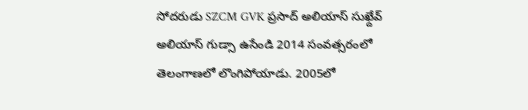సోదరుడు SZCM GVK ప్రసాద్ అలియాస్ సుఖ్దేవ్ అలియాస్ గుడ్సా ఉసేండి 2014 సంవత్సరంలో తెలంగాణలో లొంగిపోయాడు. 2005లో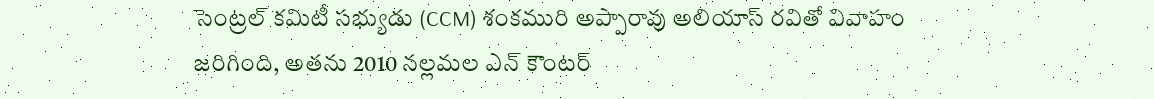సెంట్రల్ కమిటీ సభ్యుడు (CCM) శంకమురి అప్పారావు అలియాస్ రవితో వివాహం జరిగింది, అతను 2010 నల్లమల ఎన్ కౌంటర్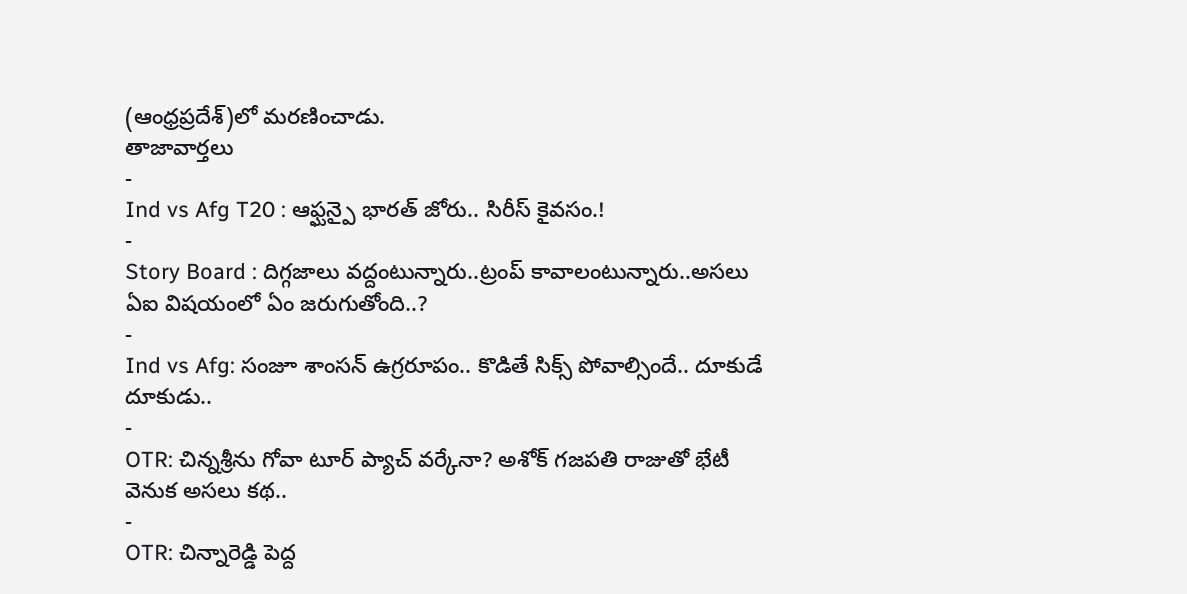(ఆంధ్రప్రదేశ్)లో మరణించాడు.
తాజావార్తలు
-
Ind vs Afg T20 : ఆఫ్ఘన్పై భారత్ జోరు.. సిరీస్ కైవసం.!
-
Story Board : దిగ్గజాలు వద్దంటున్నారు..ట్రంప్ కావాలంటున్నారు..అసలు ఏఐ విషయంలో ఏం జరుగుతోంది..?
-
Ind vs Afg: సంజూ శాంసన్ ఉగ్రరూపం.. కొడితే సిక్స్ పోవాల్సిందే.. దూకుడే దూకుడు..
-
OTR: చిన్నశ్రీను గోవా టూర్ ప్యాచ్ వర్కేనా? అశోక్ గజపతి రాజుతో భేటీ వెనుక అసలు కథ..
-
OTR: చిన్నారెడ్డి పెద్ద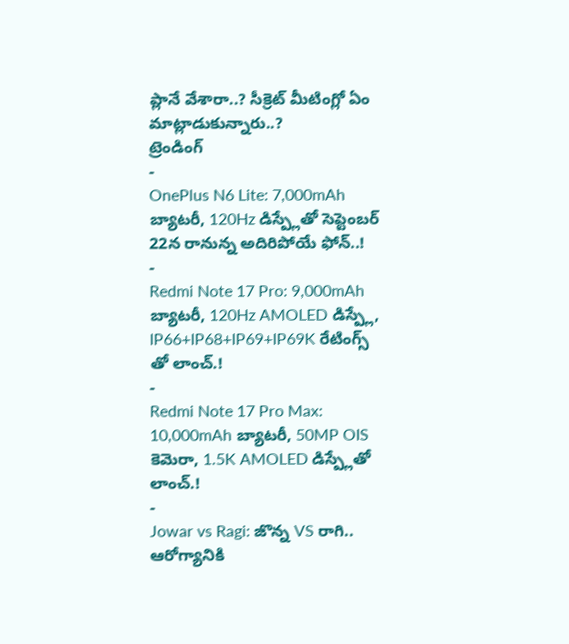ప్లానే వేశారా..? సీక్రెట్ మీటింగ్లో ఏం మాట్లాడుకున్నారు..?
ట్రెండింగ్
-
OnePlus N6 Lite: 7,000mAh బ్యాటరీ, 120Hz డిస్ప్లేతో సెప్టెంబర్ 22న రానున్న అదిరిపోయే ఫోన్..!
-
Redmi Note 17 Pro: 9,000mAh బ్యాటరీ, 120Hz AMOLED డిస్ప్లే, IP66+IP68+IP69+IP69K రేటింగ్స్ తో లాంచ్.!
-
Redmi Note 17 Pro Max: 10,000mAh బ్యాటరీ, 50MP OIS కెమెరా, 1.5K AMOLED డిస్ప్లేతో లాంచ్.!
-
Jowar vs Ragi: జొన్న VS రాగి.. ఆరోగ్యానికి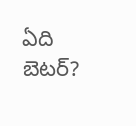ఏది బెటర్?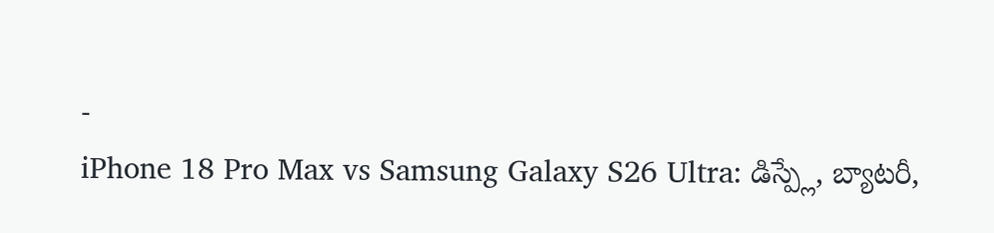-
iPhone 18 Pro Max vs Samsung Galaxy S26 Ultra: డిస్ప్లే, బ్యాటరీ,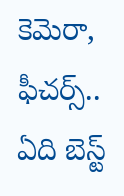కెమెరా, ఫీచర్స్.. ఏది బెస్ట్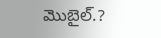మొబైల్.?